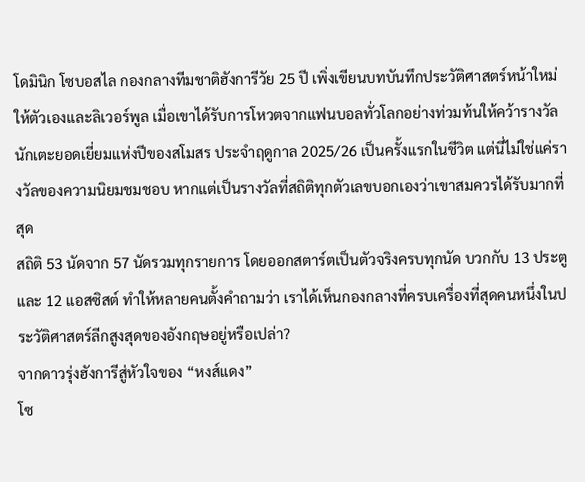โดมินิก โซบอสไล กองกลางทีมชาติฮังการีวัย 25 ปี เพิ่งเขียนบทบันทึกประวัติศาสตร์หน้าใหม่ให้ตัวเองและลิเวอร์พูล เมื่อเขาได้รับการโหวตจากแฟนบอลทั่วโลกอย่างท่วมท้นให้คว้ารางวัลนักเตะยอดเยี่ยมแห่งปีของสโมสร ประจำฤดูกาล 2025/26 เป็นครั้งแรกในชีวิต แต่นี่ไม่ใช่แค่รางวัลของความนิยมชมชอบ หากแต่เป็นรางวัลที่สถิติทุกตัวเลขบอกเองว่าเขาสมควรได้รับมากที่สุด
สถิติ 53 นัดจาก 57 นัดรวมทุกรายการ โดยออกสตาร์ตเป็นตัวจริงครบทุกนัด บวกกับ 13 ประตูและ 12 แอสซิสต์ ทำให้หลายคนตั้งคำถามว่า เราได้เห็นกองกลางที่ครบเครื่องที่สุดคนหนึ่งในประวัติศาสตร์ลีกสูงสุดของอังกฤษอยู่หรือเปล่า?
จากดาวรุ่งฮังการีสู่หัวใจของ “หงส์แดง”
โซ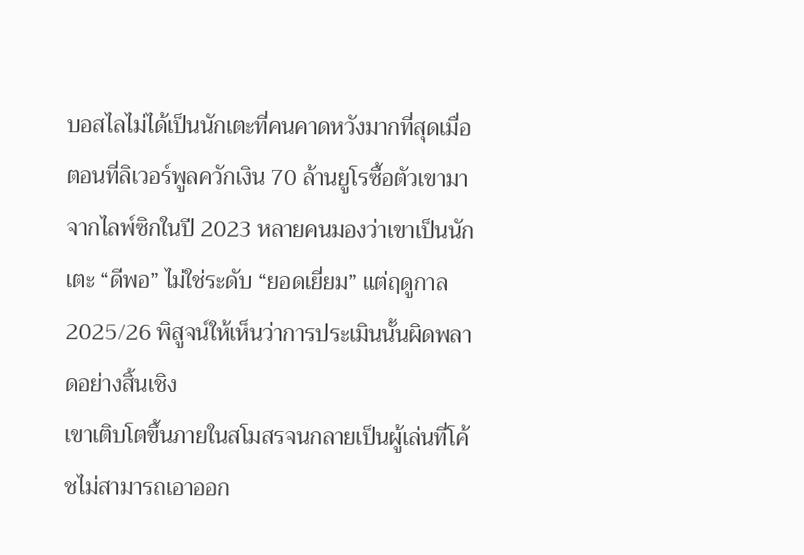บอสไลไม่ได้เป็นนักเตะที่คนคาดหวังมากที่สุดเมื่อตอนที่ลิเวอร์พูลควักเงิน 70 ล้านยูโรซื้อตัวเขามาจากไลพ์ซิกในปี 2023 หลายคนมองว่าเขาเป็นนักเตะ “ดีพอ” ไม่ใช่ระดับ “ยอดเยี่ยม” แต่ฤดูกาล 2025/26 พิสูจน์ให้เห็นว่าการประเมินนั้นผิดพลาดอย่างสิ้นเชิง
เขาเติบโตขึ้นภายในสโมสรจนกลายเป็นผู้เล่นที่โค้ชไม่สามารถเอาออก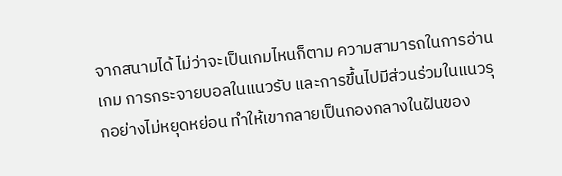จากสนามได้ ไม่ว่าจะเป็นเกมไหนก็ตาม ความสามารถในการอ่านเกม การกระจายบอลในแนวรับ และการขึ้นไปมีส่วนร่วมในแนวรุกอย่างไม่หยุดหย่อน ทำให้เขากลายเป็นกองกลางในฝันของ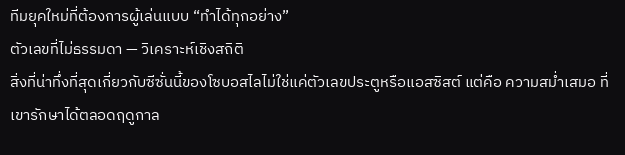ทีมยุคใหม่ที่ต้องการผู้เล่นแบบ “ทำได้ทุกอย่าง”
ตัวเลขที่ไม่ธรรมดา — วิเคราะห์เชิงสถิติ
สิ่งที่น่าทึ่งที่สุดเกี่ยวกับซีซั่นนี้ของโซบอสไลไม่ใช่แค่ตัวเลขประตูหรือแอสซิสต์ แต่คือ ความสม่ำเสมอ ที่เขารักษาได้ตลอดฤดูกาล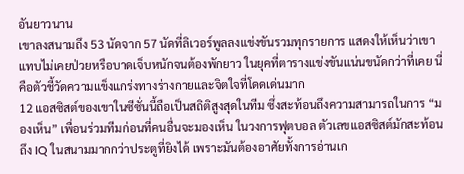อันยาวนาน
เขาลงสนามถึง 53 นัดจาก 57 นัดที่ลิเวอร์พูลลงแข่งขันรวมทุกรายการ แสดงให้เห็นว่าเขาแทบไม่เคยป่วยหรือบาดเจ็บหนักจนต้องพักยาว ในยุคที่ตารางแข่งขันแน่นขนัดกว่าที่เคย นี่คือตัวชี้วัดความแข็งแกร่งทางร่างกายและจิตใจที่โดดเด่นมาก
12 แอสซิสต์ของเขาในซีซั่นนี้ถือเป็นสถิติสูงสุดในทีม ซึ่งสะท้อนถึงความสามารถในการ “มองเห็น” เพื่อนร่วมทีมก่อนที่คนอื่นจะมองเห็น ในวงการฟุตบอล ตัวเลขแอสซิสต์มักสะท้อนถึง IQ ในสนามมากกว่าประตูที่ยิงได้ เพราะมันต้องอาศัยทั้งการอ่านเก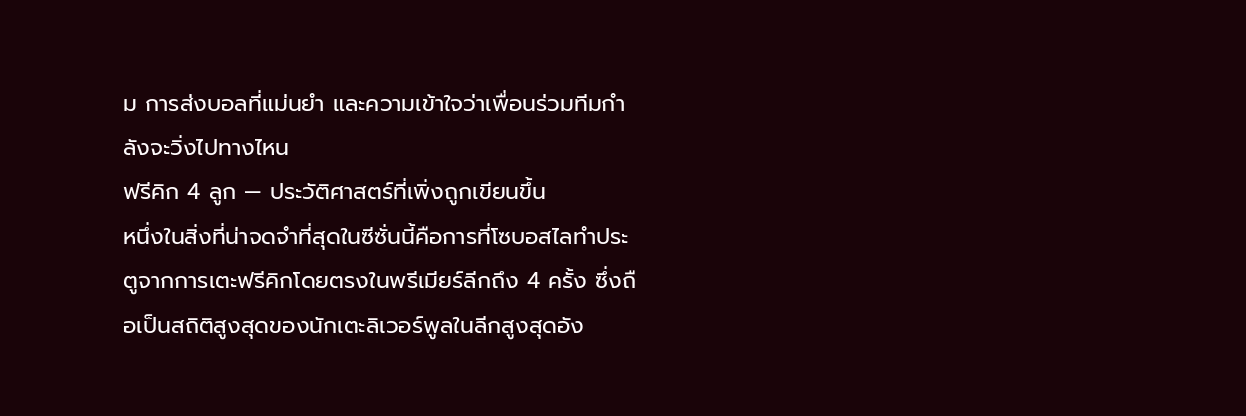ม การส่งบอลที่แม่นยำ และความเข้าใจว่าเพื่อนร่วมทีมกำลังจะวิ่งไปทางไหน
ฟรีคิก 4 ลูก — ประวัติศาสตร์ที่เพิ่งถูกเขียนขึ้น
หนึ่งในสิ่งที่น่าจดจำที่สุดในซีซั่นนี้คือการที่โซบอสไลทำประตูจากการเตะฟรีคิกโดยตรงในพรีเมียร์ลีกถึง 4 ครั้ง ซึ่งถือเป็นสถิติสูงสุดของนักเตะลิเวอร์พูลในลีกสูงสุดอัง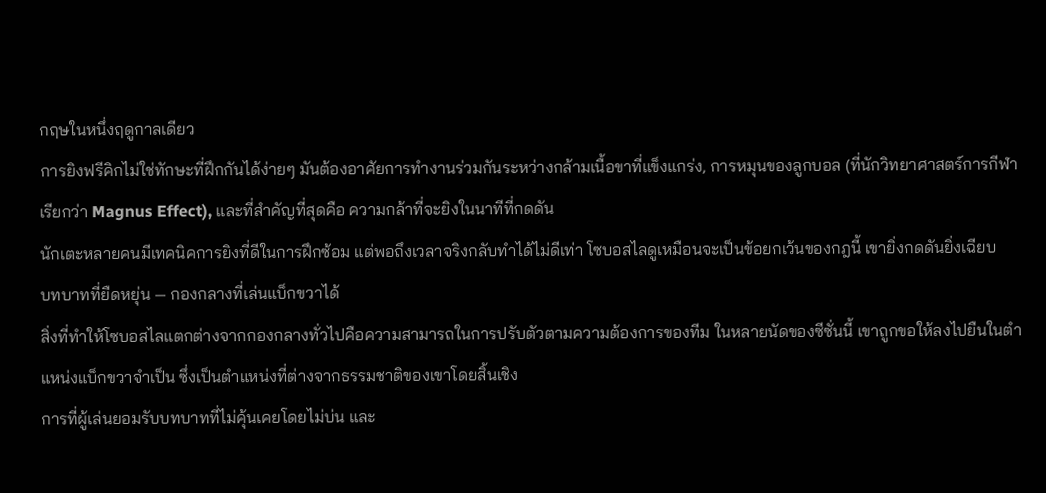กฤษในหนึ่งฤดูกาลเดียว
การยิงฟรีคิกไม่ใช่ทักษะที่ฝึกกันได้ง่ายๆ มันต้องอาศัยการทำงานร่วมกันระหว่างกล้ามเนื้อขาที่แข็งแกร่ง, การหมุนของลูกบอล (ที่นักวิทยาศาสตร์การกีฬาเรียกว่า Magnus Effect), และที่สำคัญที่สุดคือ ความกล้าที่จะยิงในนาทีที่กดดัน
นักเตะหลายคนมีเทคนิคการยิงที่ดีในการฝึกซ้อม แต่พอถึงเวลาจริงกลับทำได้ไม่ดีเท่า โซบอสไลดูเหมือนจะเป็นข้อยกเว้นของกฎนี้ เขายิ่งกดดันยิ่งเฉียบ
บทบาทที่ยืดหยุ่น — กองกลางที่เล่นแบ็กขวาได้
สิ่งที่ทำให้โซบอสไลแตกต่างจากกองกลางทั่วไปคือความสามารถในการปรับตัวตามความต้องการของทีม ในหลายนัดของซีซั่นนี้ เขาถูกขอให้ลงไปยืนในตำแหน่งแบ็กขวาจำเป็น ซึ่งเป็นตำแหน่งที่ต่างจากธรรมชาติของเขาโดยสิ้นเชิง
การที่ผู้เล่นยอมรับบทบาทที่ไม่คุ้นเคยโดยไม่บ่น และ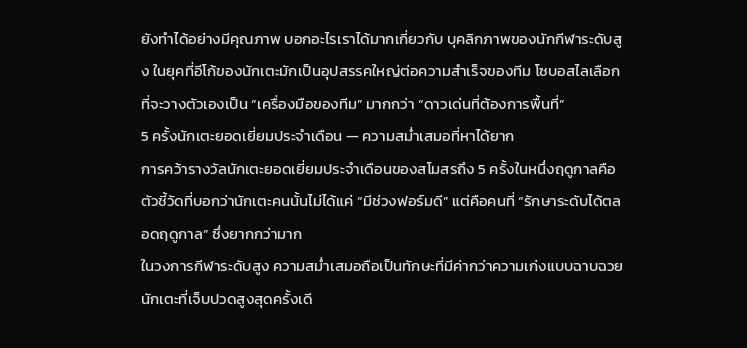ยังทำได้อย่างมีคุณภาพ บอกอะไรเราได้มากเกี่ยวกับ บุคลิกภาพของนักกีฬาระดับสูง ในยุคที่อีโก้ของนักเตะมักเป็นอุปสรรคใหญ่ต่อความสำเร็จของทีม โซบอสไลเลือกที่จะวางตัวเองเป็น “เครื่องมือของทีม” มากกว่า “ดาวเด่นที่ต้องการพื้นที่”
5 ครั้งนักเตะยอดเยี่ยมประจำเดือน — ความสม่ำเสมอที่หาได้ยาก
การคว้ารางวัลนักเตะยอดเยี่ยมประจำเดือนของสโมสรถึง 5 ครั้งในหนึ่งฤดูกาลคือตัวชี้วัดที่บอกว่านักเตะคนนั้นไม่ได้แค่ “มีช่วงฟอร์มดี” แต่คือคนที่ “รักษาระดับได้ตลอดฤดูกาล” ซึ่งยากกว่ามาก
ในวงการกีฬาระดับสูง ความสม่ำเสมอถือเป็นทักษะที่มีค่ากว่าความเก่งแบบฉาบฉวย นักเตะที่เจ็บปวดสูงสุดครั้งเดี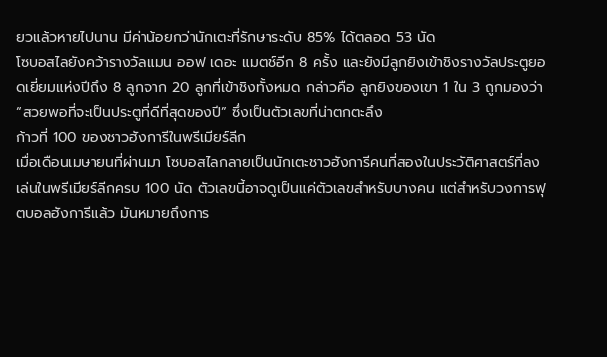ยวแล้วหายไปนาน มีค่าน้อยกว่านักเตะที่รักษาระดับ 85% ได้ตลอด 53 นัด
โซบอสไลยังคว้ารางวัลแมน ออฟ เดอะ แมตช์อีก 8 ครั้ง และยังมีลูกยิงเข้าชิงรางวัลประตูยอดเยี่ยมแห่งปีถึง 8 ลูกจาก 20 ลูกที่เข้าชิงทั้งหมด กล่าวคือ ลูกยิงของเขา 1 ใน 3 ถูกมองว่า “สวยพอที่จะเป็นประตูที่ดีที่สุดของปี” ซึ่งเป็นตัวเลขที่น่าตกตะลึง
ก้าวที่ 100 ของชาวฮังการีในพรีเมียร์ลีก
เมื่อเดือนเมษายนที่ผ่านมา โซบอสไลกลายเป็นนักเตะชาวฮังการีคนที่สองในประวัติศาสตร์ที่ลงเล่นในพรีเมียร์ลีกครบ 100 นัด ตัวเลขนี้อาจดูเป็นแค่ตัวเลขสำหรับบางคน แต่สำหรับวงการฟุตบอลฮังการีแล้ว มันหมายถึงการ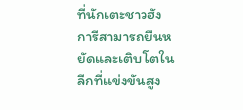ที่นักเตะชาวฮังการีสามารถยืนหยัดและเติบโตในลีกที่แข่งขันสูง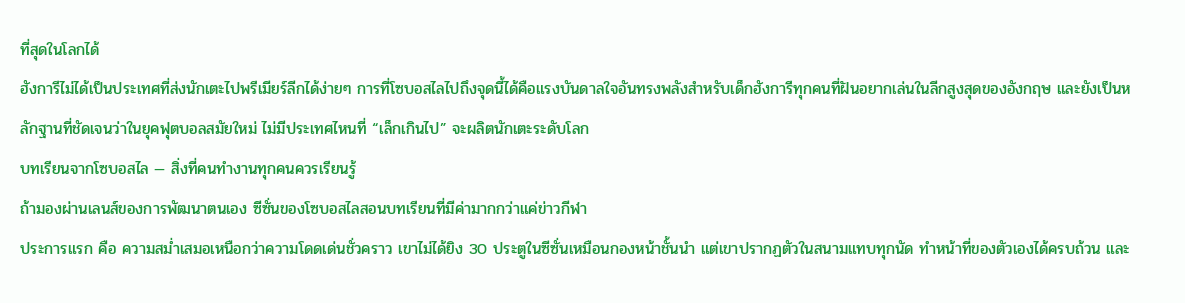ที่สุดในโลกได้
ฮังการีไม่ได้เป็นประเทศที่ส่งนักเตะไปพรีเมียร์ลีกได้ง่ายๆ การที่โซบอสไลไปถึงจุดนี้ได้คือแรงบันดาลใจอันทรงพลังสำหรับเด็กฮังการีทุกคนที่ฝันอยากเล่นในลีกสูงสุดของอังกฤษ และยังเป็นหลักฐานที่ชัดเจนว่าในยุคฟุตบอลสมัยใหม่ ไม่มีประเทศไหนที่ “เล็กเกินไป” จะผลิตนักเตะระดับโลก
บทเรียนจากโซบอสไล — สิ่งที่คนทำงานทุกคนควรเรียนรู้
ถ้ามองผ่านเลนส์ของการพัฒนาตนเอง ซีซั่นของโซบอสไลสอนบทเรียนที่มีค่ามากกว่าแค่ข่าวกีฬา
ประการแรก คือ ความสม่ำเสมอเหนือกว่าความโดดเด่นชั่วคราว เขาไม่ได้ยิง 30 ประตูในซีซั่นเหมือนกองหน้าชั้นนำ แต่เขาปรากฏตัวในสนามแทบทุกนัด ทำหน้าที่ของตัวเองได้ครบถ้วน และ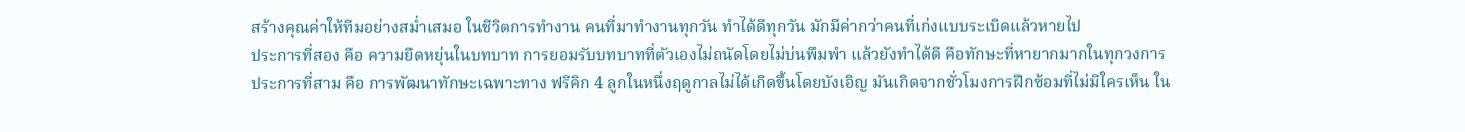สร้างคุณค่าให้ทีมอย่างสม่ำเสมอ ในชีวิตการทำงาน คนที่มาทำงานทุกวัน ทำได้ดีทุกวัน มักมีค่ากว่าคนที่เก่งแบบระเบิดแล้วหายไป
ประการที่สอง คือ ความยืดหยุ่นในบทบาท การยอมรับบทบาทที่ตัวเองไม่ถนัดโดยไม่บ่นพึมพำ แล้วยังทำได้ดี คือทักษะที่หายากมากในทุกวงการ
ประการที่สาม คือ การพัฒนาทักษะเฉพาะทาง ฟรีคิก 4 ลูกในหนึ่งฤดูกาลไม่ได้เกิดขึ้นโดยบังเอิญ มันเกิดจากชั่วโมงการฝึกซ้อมที่ไม่มีใครเห็น ใน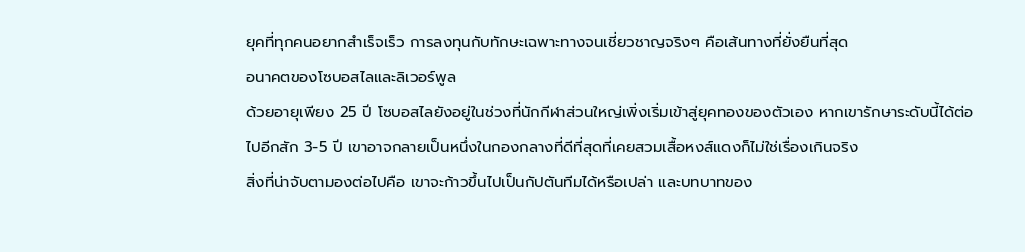ยุคที่ทุกคนอยากสำเร็จเร็ว การลงทุนกับทักษะเฉพาะทางจนเชี่ยวชาญจริงๆ คือเส้นทางที่ยั่งยืนที่สุด
อนาคตของโซบอสไลและลิเวอร์พูล
ด้วยอายุเพียง 25 ปี โซบอสไลยังอยู่ในช่วงที่นักกีฬาส่วนใหญ่เพิ่งเริ่มเข้าสู่ยุคทองของตัวเอง หากเขารักษาระดับนี้ได้ต่อไปอีกสัก 3-5 ปี เขาอาจกลายเป็นหนึ่งในกองกลางที่ดีที่สุดที่เคยสวมเสื้อหงส์แดงก็ไม่ใช่เรื่องเกินจริง
สิ่งที่น่าจับตามองต่อไปคือ เขาจะก้าวขึ้นไปเป็นกัปตันทีมได้หรือเปล่า และบทบาทของ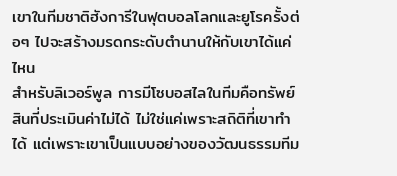เขาในทีมชาติฮังการีในฟุตบอลโลกและยูโรครั้งต่อๆ ไปจะสร้างมรดกระดับตำนานให้กับเขาได้แค่ไหน
สำหรับลิเวอร์พูล การมีโซบอสไลในทีมคือทรัพย์สินที่ประเมินค่าไม่ได้ ไม่ใช่แค่เพราะสถิติที่เขาทำได้ แต่เพราะเขาเป็นแบบอย่างของวัฒนธรรมทีม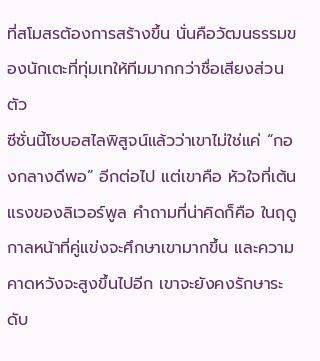ที่สโมสรต้องการสร้างขึ้น นั่นคือวัฒนธรรมของนักเตะที่ทุ่มเทให้ทีมมากกว่าชื่อเสียงส่วนตัว
ซีซั่นนี้โซบอสไลพิสูจน์แล้วว่าเขาไม่ใช่แค่ “กองกลางดีพอ” อีกต่อไป แต่เขาคือ หัวใจที่เต้นแรงของลิเวอร์พูล คำถามที่น่าคิดก็คือ ในฤดูกาลหน้าที่คู่แข่งจะศึกษาเขามากขึ้น และความคาดหวังจะสูงขึ้นไปอีก เขาจะยังคงรักษาระดับ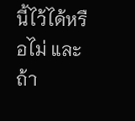นี้ไว้ได้หรือไม่ และถ้า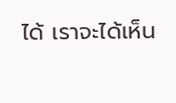ได้ เราจะได้เห็น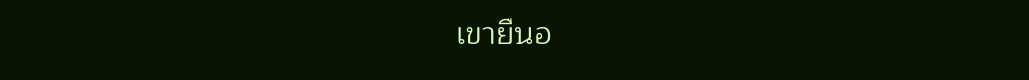เขายืนอ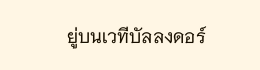ยู่บนเวทีบัลลงดอร์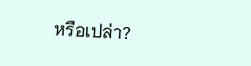หรือเปล่า?